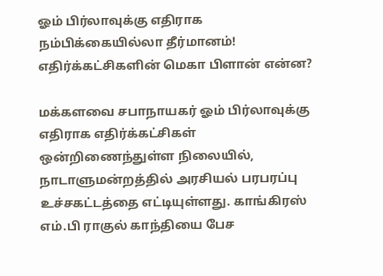ஓம் பிர்லாவுக்கு எதிராக நம்பிக்கையில்லா தீர்மானம்! எதிர்க்கட்சிகளின் மெகா பிளான் என்ன?

மக்களவை சபாநாயகர் ஓம் பிர்லாவுக்கு எதிராக எதிர்க்கட்சிகள் ஒன்றிணைந்துள்ள நிலையில், நாடாளுமன்றத்தில் அரசியல் பரபரப்பு உச்சகட்டத்தை எட்டியுள்ளது. காங்கிரஸ் எம்.பி ராகுல் காந்தியை பேச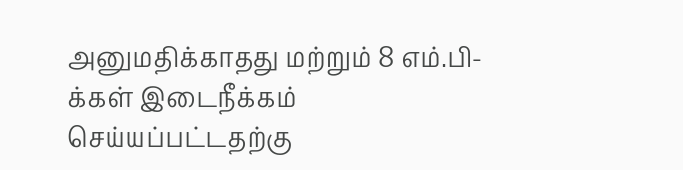அனுமதிக்காதது மற்றும் 8 எம்.பி-க்கள் இடைநீக்கம் செய்யப்பட்டதற்கு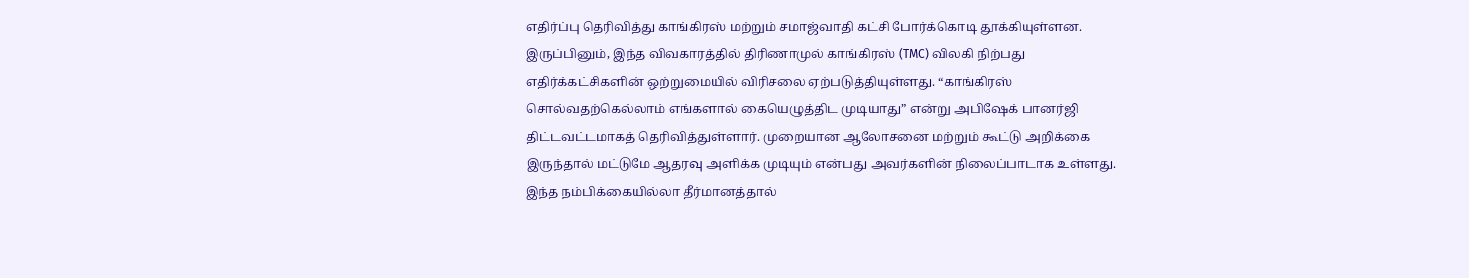எதிர்ப்பு தெரிவித்து காங்கிரஸ் மற்றும் சமாஜ்வாதி கட்சி போர்க்கொடி தூக்கியுள்ளன.
இருப்பினும், இந்த விவகாரத்தில் திரிணாமுல் காங்கிரஸ் (TMC) விலகி நிற்பது எதிர்க்கட்சிகளின் ஒற்றுமையில் விரிசலை ஏற்படுத்தியுள்ளது. “காங்கிரஸ் சொல்வதற்கெல்லாம் எங்களால் கையெழுத்திட முடியாது” என்று அபிஷேக் பானர்ஜி திட்டவட்டமாகத் தெரிவித்துள்ளார். முறையான ஆலோசனை மற்றும் கூட்டு அறிக்கை இருந்தால் மட்டுமே ஆதரவு அளிக்க முடியும் என்பது அவர்களின் நிலைப்பாடாக உள்ளது.
இந்த நம்பிக்கையில்லா தீர்மானத்தால்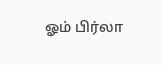ஓம் பிர்லா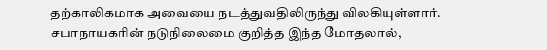தற்காலிகமாக அவையை நடத்துவதிலிருந்து விலகியுள்ளார். சபாநாயகரின் நடுநிலைமை குறித்த இந்த மோதலால்,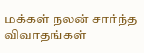மக்கள் நலன் சார்ந்த விவாதங்கள்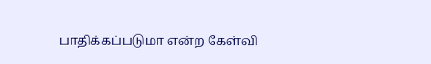பாதிக்கப்படுமா என்ற கேள்வி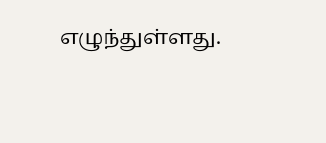எழுந்துள்ளது.